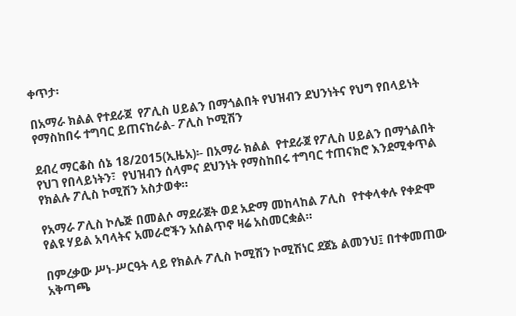ቀጥታ፡

በአማራ ክልል የተደራጀ  የፖሊስ ሀይልን በማጎልበት የህዝብን ደህንነትና የህግ የበላይነት  የማስከበሩ ተግባር ይጠናከራል- ፖሊስ ኮሚሽን

ደብረ ማርቆስ ሰኔ 18/2015(ኢዜአ)፡- በአማራ ክልል  የተደራጀ የፖሊስ ሀይልን በማጎልበት የህገ የበላይነትን፣  የህዝብን ሰላምና ደህንነት የማስከበሩ ተግባር ተጠናክሮ እንደሚቀጥል የክልሉ ፖሊስ ኮሚሽን አስታወቀ።

የአማራ ፖሊስ ኮሌጅ በመልሶ ማደራጀት ወደ አድማ መከላከል ፖሊስ  የተቀላቀሉ የቀድሞ የልዩ ሃይል አባላትና አመራሮችን አሰልጥኖ ዛሬ አስመርቋል።

በምረቃው ሥነ-ሥርዓት ላይ የክልሉ ፖሊስ ኮሚሽን ኮሚሽነር ደጀኔ ልመንህ፤ በተቀመጠው አቅጣጫ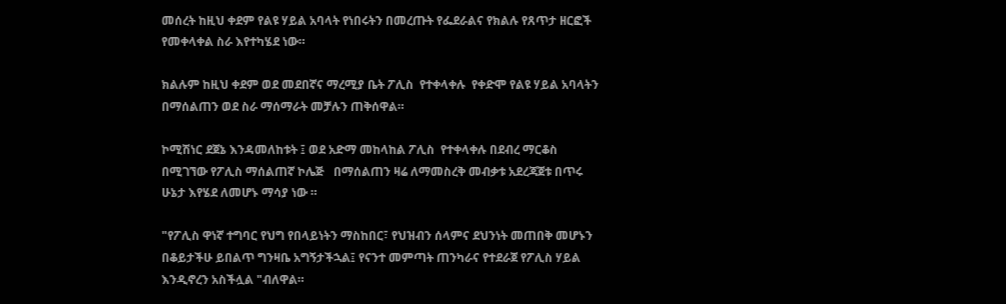መሰረት ከዚህ ቀደም የልዩ ሃይል አባላት የነበሩትን በመረጡት የፌደራልና የክልሉ የጸጥታ ዘርፎች የመቀላቀል ስራ እየተካሄደ ነው።

ክልሉም ከዚህ ቀደም ወደ መደበኛና ማረሚያ ቤት ፖሊስ  የተቀላቀሉ  የቀድሞ የልዩ ሃይል አባላትን በማሰልጠን ወደ ስራ ማሰማራት መቻሉን ጠቅሰዋል።

ኮሚሽነር ደጀኔ እንዳመለከቱት ፤ ወደ አድማ መከላከል ፖሊስ  የተቀላቀሉ በደብረ ማርቆስ በሚገኘው የፖሊስ ማሰልጠኛ ኮሌጅ   በማሰልጠን ዛሬ ለማመስረቅ መብቃቱ አደረጃጀቱ በጥሩ ሁኔታ እየሄደ ለመሆኑ ማሳያ ነው ።

"የፖሊስ ዋነኛ ተግባር የህግ የበላይነትን ማስከበር፣ የህዝብን ሰላምና ደህንነት መጠበቅ መሆኑን በቆይታችሁ ይበልጥ ግንዛቤ አግኝታችኋል፤ የናንተ መምጣት ጠንካራና የተደራጀ የፖሊስ ሃይል እንዲኖረን አስችሏል "ብለዋል።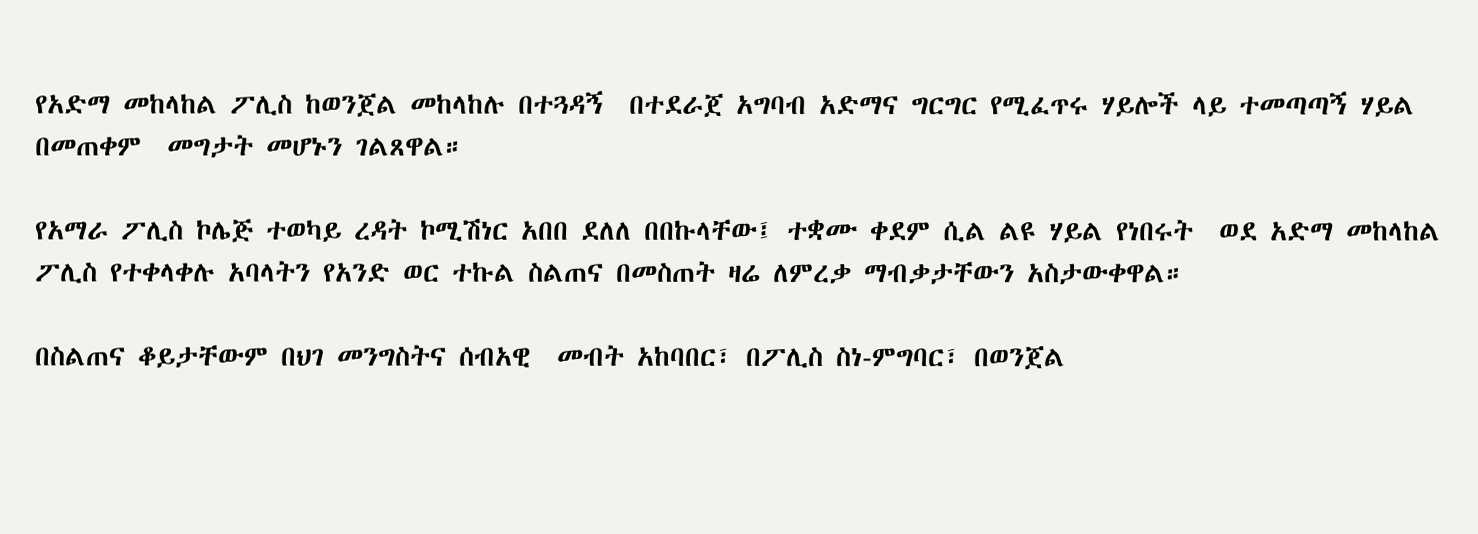የአድማ መከላከል ፖሊስ ከወንጀል መከላከሉ በተጓዳኝ  በተደራጀ አግባብ አድማና ግርግር የሚፈጥሩ ሃይሎች ላይ ተመጣጣኝ ሃይል በመጠቀም  መግታት መሆኑን ገልጸዋል።

የአማራ ፖሊስ ኮሌጅ ተወካይ ረዳት ኮሚሽነር አበበ ደለለ በበኩላቸው፤ ተቋሙ ቀደም ሲል ልዩ ሃይል የነበሩት  ወደ አድማ መከላከል ፖሊስ የተቀላቀሉ አባላትን የአንድ ወር ተኩል ስልጠና በመስጠት ዛሬ ለምረቃ ማብቃታቸውን አስታውቀዋል።

በስልጠና ቆይታቸውም በህገ መንግስትና ሰብአዊ  መብት አከባበር፣ በፖሊስ ስነ-ምግባር፣ በወንጀል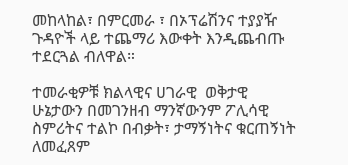መከላከል፣ በምርመራ ፣ በኦፕሬሽንና ተያያዥ ጉዳዮች ላይ ተጨማሪ እውቀት እንዲጨብጡ ተደርጓል ብለዋል።

ተመራቂዎቹ ክልላዊና ሀገራዊ  ወቅታዊ ሁኔታውን በመገንዘብ ማንኛውንም ፖሊሳዊ ስምሪትና ተልኮ በብቃት፣ ታማኝነትና ቁርጠኝነት ለመፈጸም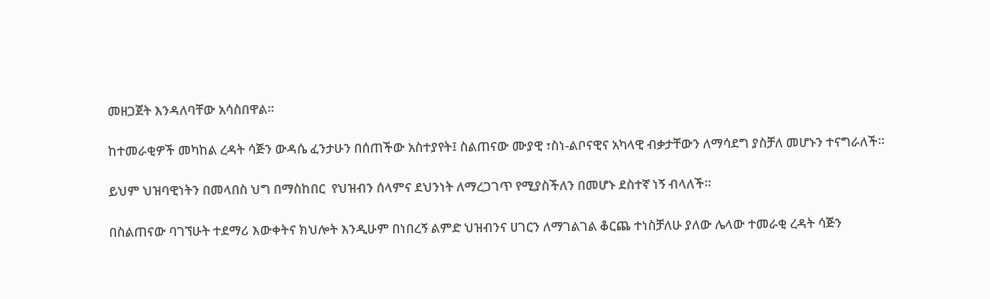መዘጋጀት እንዳለባቸው አሳስበዋል።

ከተመራቂዎች መካከል ረዳት ሳጅን ውዳሴ ፈንታሁን በሰጠችው አስተያየት፤ ስልጠናው ሙያዊ ፣ስነ-ልቦናዊና አካላዊ ብቃታቸውን ለማሳደግ ያስቻለ መሆኑን ተናግራለች።

ይህም ህዝባዊነትን በመላበስ ህግ በማስከበር  የህዝብን ሰላምና ደህንነት ለማረጋገጥ የሚያስችለን በመሆኑ ደስተኛ ነኝ ብላለች።

በስልጠናው ባገኘሁት ተደማሪ እውቀትና ክህሎት እንዲሁም በነበረኝ ልምድ ህዝብንና ሀገርን ለማገልገል ቆርጨ ተነስቻለሁ ያለው ሌላው ተመራቂ ረዳት ሳጅን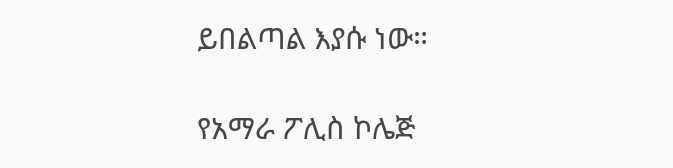ይበልጣል እያሱ ነው።

የአማራ ፖሊስ ኮሌጅ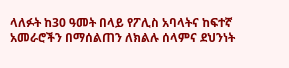ላለፉት ከ30 ዓመት በላይ የፖሊስ አባላትና ከፍተኛ አመራሮችን በማሰልጠን ለክልሉ ሰላምና ደህንነት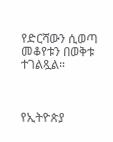የድርሻውን ሲወጣ መቆየቱን በወቅቱ ተገልጿል።



የኢትዮጵያ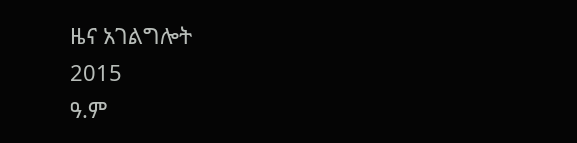ዜና አገልግሎት
2015
ዓ.ም